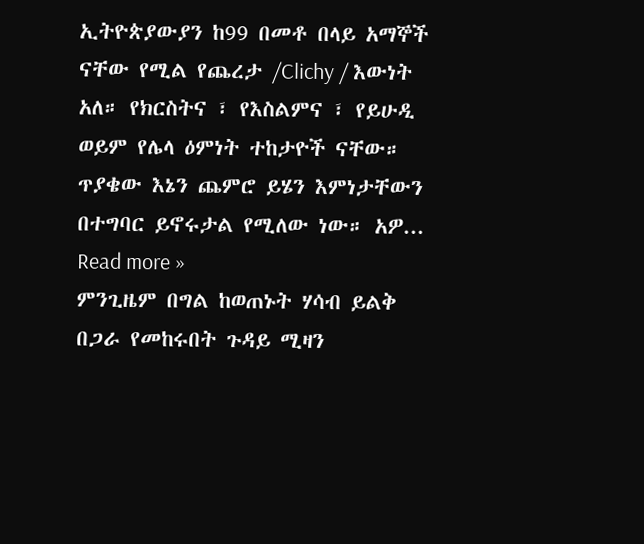ኢትዮጵያውያን ከ99 በመቶ በላይ አማኞች ናቸው የሚል የጨረታ /Clichy / እውነት አለ። የክርስትና ፣ የእስልምና ፣ የይሁዲ ወይም የሌላ ዕምነት ተከታዮች ናቸው። ጥያቄው እኔን ጨምሮ ይሄን እምነታቸውን በተግባር ይኖሩታል የሚለው ነው። አዎ... Read more »
ምንጊዜም በግል ከወጠኑት ሃሳብ ይልቅ በጋራ የመከሩበት ጉዳይ ሚዛን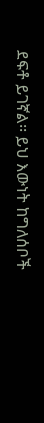ደፍቶ ይገኛል፡፡ ይህ እውነት ከግለሰቦች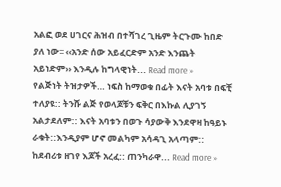አልፎ ወደ ሀገርና ሕዝብ በተሻገረ ጊዜም ትርጉሙ ከበድ ያለ ነው፡፡ ‹‹አንድ ሰው አይፈርድም አንድ እንጨት አይነድም›› እንዲሉ ከግላዊነት... Read more »
የልጅነት ትዝታዎች… ነፍስ ከማወቁ በፊት እናት አባቱ በፍቺ ተለያዩ:: ትንሹ ልጅ የወላጆቹን ፍቅር በእኩል ሊያገኝ አልታደለም:: እናት አባቱን በወጉ ሳያውቅ እንደዋዛ ከዓይኑ ራቁት::እንዲያም ሆኖ መልካም አሳዳጊ አላጣም:: ከደብሪቱ ዘገየ እጆች አረፈ:: ጠንካራዋ... Read more »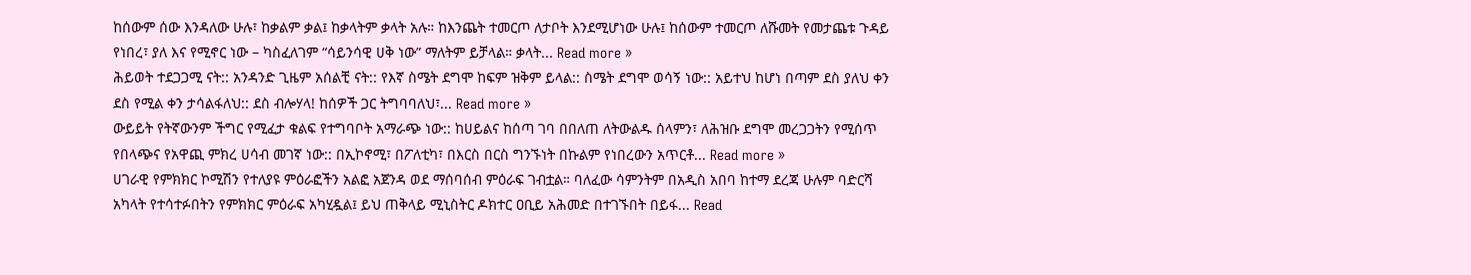ከሰውም ሰው እንዳለው ሁሉ፣ ከቃልም ቃል፤ ከቃላትም ቃላት አሉ። ከእንጨት ተመርጦ ለታቦት እንደሚሆነው ሁሉ፤ ከሰውም ተመርጦ ለሹመት የመታጨቱ ጉዳይ የነበረ፣ ያለ እና የሚኖር ነው – ካስፈለገም “ሳይንሳዊ ሀቅ ነው” ማለትም ይቻላል። ቃላት... Read more »
ሕይወት ተደጋጋሚ ናት:: አንዳንድ ጊዜም አሰልቺ ናት:: የእኛ ስሜት ደግሞ ከፍም ዝቅም ይላል:: ስሜት ደግሞ ወሳኝ ነው:: አይተህ ከሆነ በጣም ደስ ያለህ ቀን ደስ የሚል ቀን ታሳልፋለህ:: ደስ ብሎሃላ! ከሰዎች ጋር ትግባባለህ፣... Read more »
ውይይት የትኛውንም ችግር የሚፈታ ቁልፍ የተግባቦት አማራጭ ነው:: ከሀይልና ከሰጣ ገባ በበለጠ ለትውልዱ ሰላምን፣ ለሕዝቡ ደግሞ መረጋጋትን የሚሰጥ የበላጭና የአዋጪ ምክረ ሀሳብ መገኛ ነው:: በኢኮኖሚ፣ በፖለቲካ፣ በእርስ በርስ ግንኙነት በኩልም የነበረውን አጥርቶ... Read more »
ሀገራዊ የምክክር ኮሚሽን የተለያዩ ምዕራፎችን አልፎ አጀንዳ ወደ ማሰባሰብ ምዕራፍ ገብቷል። ባለፈው ሳምንትም በአዲስ አበባ ከተማ ደረጃ ሁሉም ባድርሻ አካላት የተሳተፉበትን የምክክር ምዕራፍ አካሂዷል፤ ይህ ጠቅላይ ሚኒስትር ዶክተር ዐቢይ አሕመድ በተገኙበት በይፋ... Read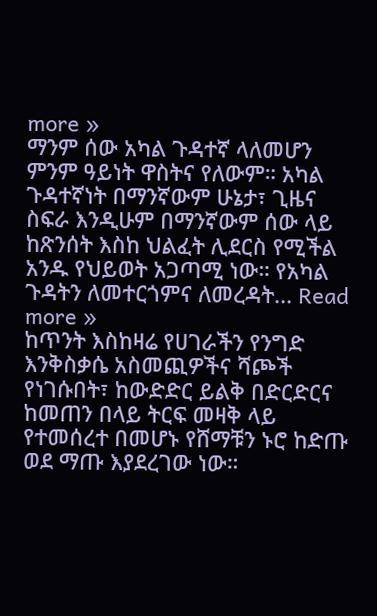more »
ማንም ሰው አካል ጉዳተኛ ላለመሆን ምንም ዓይነት ዋስትና የለውም። አካል ጉዳተኛነት በማንኛውም ሁኔታ፣ ጊዜና ስፍራ እንዲሁም በማንኛውም ሰው ላይ ከጽንሰት እስከ ህልፈት ሊደርስ የሚችል አንዱ የህይወት አጋጣሚ ነው። የአካል ጉዳትን ለመተርጎምና ለመረዳት... Read more »
ከጥንት እስከዛሬ የሀገራችን የንግድ እንቅስቃሴ አስመጪዎችና ሻጮች የነገሱበት፣ ከውድድር ይልቅ በድርድርና ከመጠን በላይ ትርፍ መዛቅ ላይ የተመሰረተ በመሆኑ የሸማቹን ኑሮ ከድጡ ወደ ማጡ እያደረገው ነው።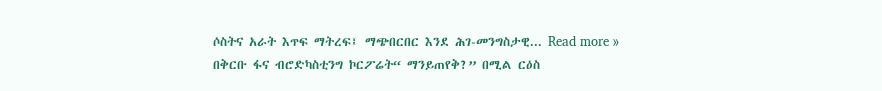ሶስትና አራት እጥፍ ማትረፍ፤ ማጭበርበር እንደ ሕገ-መንግስታዊ... Read more »
በቅርቡ ፋና ብሮድካስቲንግ ኮርፖሬት“ ማንይጠየቅ?” በሚል ርዕስ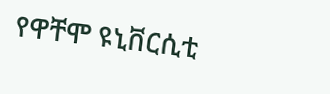የዋቸሞ ዩኒቨርሲቲ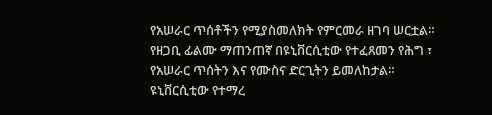የአሠራር ጥሰቶችን የሚያስመለክት የምርመራ ዘገባ ሠርቷል። የዘጋቢ ፊልሙ ማጠንጠኛ በዩኒቨርሲቲው የተፈጸመን የሕግ ፣ የአሠራር ጥሰትን እና የሙስና ድርጊትን ይመለከታል። ዩኒቨርሲቲው የተማረ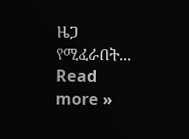ዜጋ የሚፈራበት... Read more »